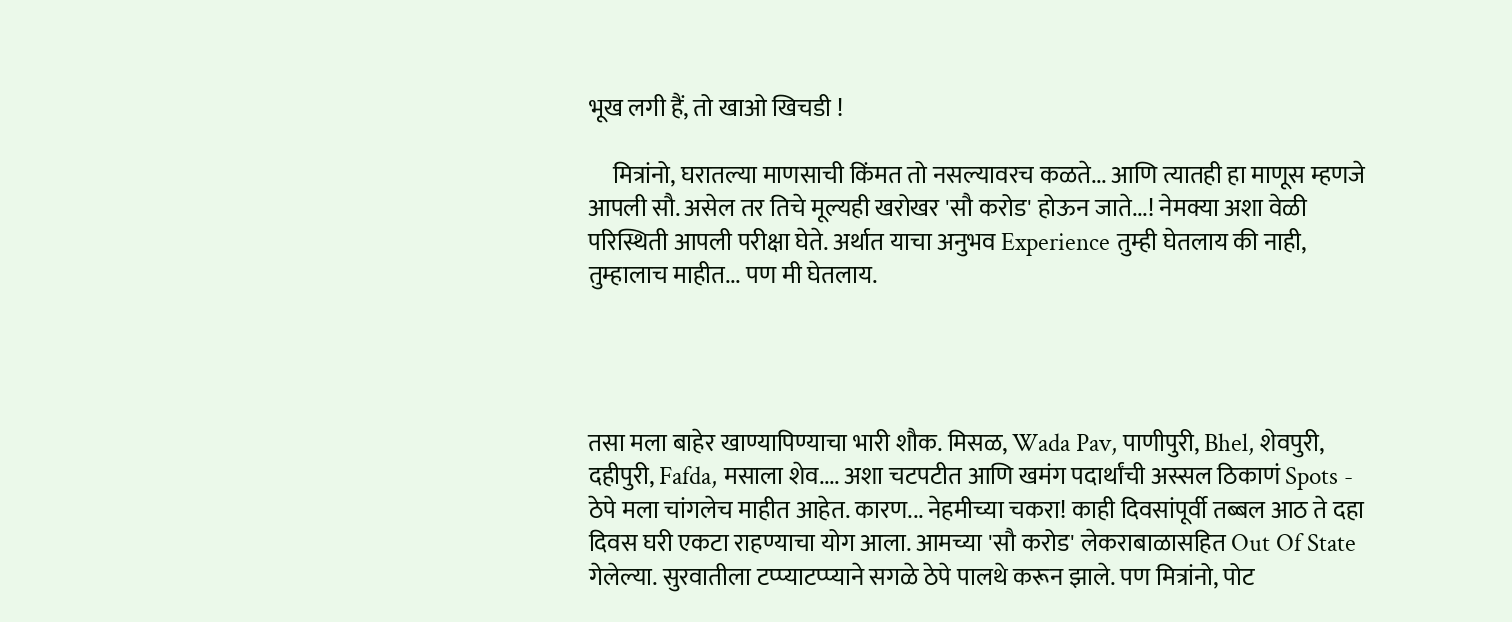भूख लगी हैं, तो खाओ खिचडी !

     मित्रांनो, घरातल्या माणसाची किंमत तो नसल्यावरच कळते... आणि त्यातही हा माणूस म्हणजे आपली सौ. असेल तर तिचे मूल्यही खरोखर 'सौ करोड' होऊन जाते...! नेमक्या अशा वेळी परिस्थिती आपली परीक्षा घेते. अर्थात याचा अनुभव Experience तुम्ही घेतलाय की नाही, तुम्हालाच माहीत... पण मी घेतलाय.




तसा मला बाहेर खाण्यापिण्याचा भारी शौक. मिसळ, Wada Pav, पाणीपुरी, Bhel, शेवपुरी, दहीपुरी, Fafda, मसाला शेव.... अशा चटपटीत आणि खमंग पदार्थांची अस्सल ठिकाणं Spots - ठेपे मला चांगलेच माहीत आहेत. कारण... नेहमीच्या चकरा! काही दिवसांपूर्वी तब्बल आठ ते दहा दिवस घरी एकटा राहण्याचा योग आला. आमच्या 'सौ करोड' लेकराबाळासहित Out Of State गेलेल्या. सुरवातीला टप्प्याटप्प्याने सगळे ठेपे पालथे करून झाले. पण मित्रांनो, पोट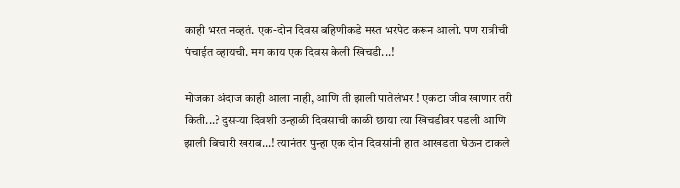काही भरत नव्हतं. एक-दोन दिवस बहिणीकडे मस्त भरपेट करून आलो. पण रात्रीची पंचाईत व्हायची. मग काय एक दिवस केली खिचडी...!

मोजका अंदाज काही आला नाही, आणि ती झाली पातेलंभर ! एकटा जीव खाणार तरी किती...? दुसऱ्या दिवशी उन्हाळी दिवसाची काळी छाया त्या खिचडीवर पडली आणि झाली बिचारी खराब...! त्यानंतर पुन्हा एक दोन दिवसांनी हात आखडता घेऊन टाकले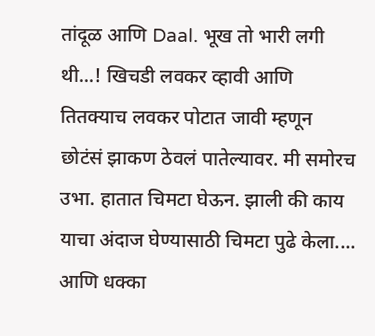तांदूळ आणि Daal. भूख तो भारी लगी थी...! खिचडी लवकर व्हावी आणि तितक्याच लवकर पोटात जावी म्हणून छोटंसं झाकण ठेवलं पातेल्यावर. मी समोरच उभा. हातात चिमटा घेऊन. झाली की काय याचा अंदाज घेण्यासाठी चिमटा पुढे केला.... आणि धक्का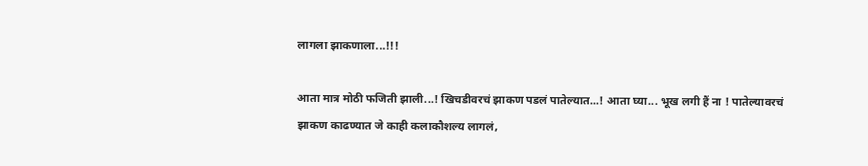लागला झाकणाला...!!!

आता मात्र मोठी फजिती झाली...! खिचडीवरचं झाकण पडलं पातेल्यात...! आता घ्या... भूख लगी हैं ना ! पातेल्यावरचं झाकण काढण्यात जे काही कलाकौशल्य लागलं,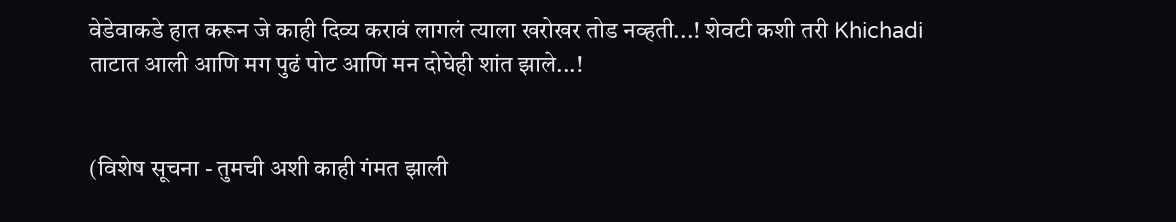वेडेवाकडे हात करून जे काही दिव्य करावं लागलं त्याला खरोखर तोड नव्हती...! शेवटी कशी तरी Khichadi ताटात आली आणि मग पुढं पोट आणि मन दोघेही शांत झाले...!


(विशेष सूचना - तुमची अशी काही गंमत झाली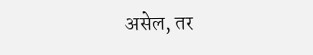असेल, तर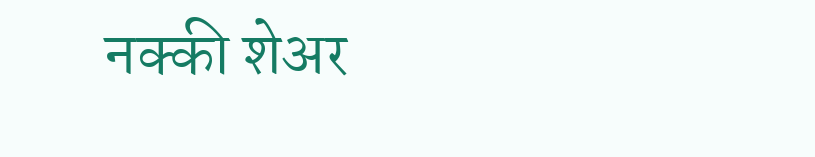नक्की शेअर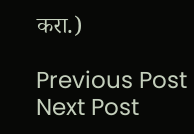करा.)

Previous Post Next Post